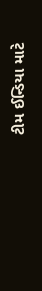ટીમ ઈન્ડિયા માટે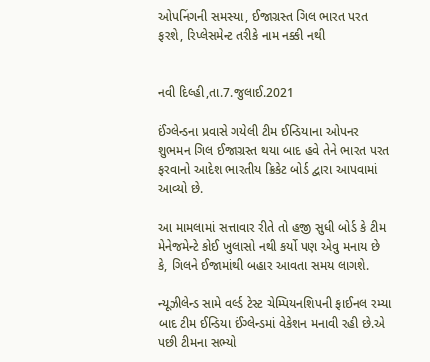ઓપનિંગની સમસ્યા, ઈજાગ્રસ્ત ગિલ ભારત પરત ફરશે, રિપ્લેસમેન્ટ તરીકે નામ નક્કી નથી


નવી દિલ્હી,તા.7.જુલાઈ.2021

ઈંગ્લેન્ડના પ્રવાસે ગયેલી ટીમ ઈન્ડિયાના ઓપનર શુભમન ગિલ ઈજાગ્રસ્ત થયા બાદ હવે તેને ભારત પરત ફરવાનો આદેશ ભારતીય ક્રિકેટ બોર્ડ દ્વારા આપવામાં આવ્યો છે.

આ મામલામાં સત્તાવાર રીતે તો હજી સુધી બોર્ડ કે ટીમ મેનેજમેન્ટે કોઈ ખુલાસો નથી કર્યો પણ એવુ મનાય છે કે, ગિલને ઈજામાંથી બહાર આવતા સમય લાગશે.

ન્યૂઝીલેન્ડ સામે વર્લ્ડ ટેસ્ટ ચેમ્પિયનશિપની ફાઈનલ રમ્યા બાદ ટીમ ઈન્ડિયા ઈંગ્લેન્ડમાં વેકેશન મનાવી રહી છે.એ પછી ટીમના સભ્યો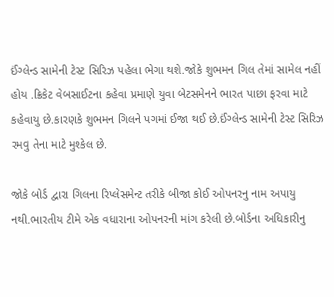ઈંગ્લેન્ડ સામેની ટેસ્ટ સિરિઝ પહેલા ભેગા થશે.જોકે શુભમન ગિલ તેમાં સામેલ નહીં હોય .ક્રિકેટ વેબસાઈટના કહેવા પ્રમાણે યુવા બેટસમેનને ભારત પાછા ફરવા માટે કહેવાયુ છે.કારણકે શુભમન ગિલને પગમાં ઈજા થઈ છે.ઈંગ્લેન્ડ સામેની ટેસ્ટ સિરિઝ રમવુ તેના માટે મુશ્કેલ છે.

જોકે બોર્ડ દ્વારા ગિલના રિપ્લેસમેન્ટ તરીકે બીજા કોઈ ઓપનરનુ નામ અપાયુ નથી.ભારતીય ટીમે એક વધારાના ઓપનરની માંગ કરેલી છે.બોર્ડના અધિકારીનુ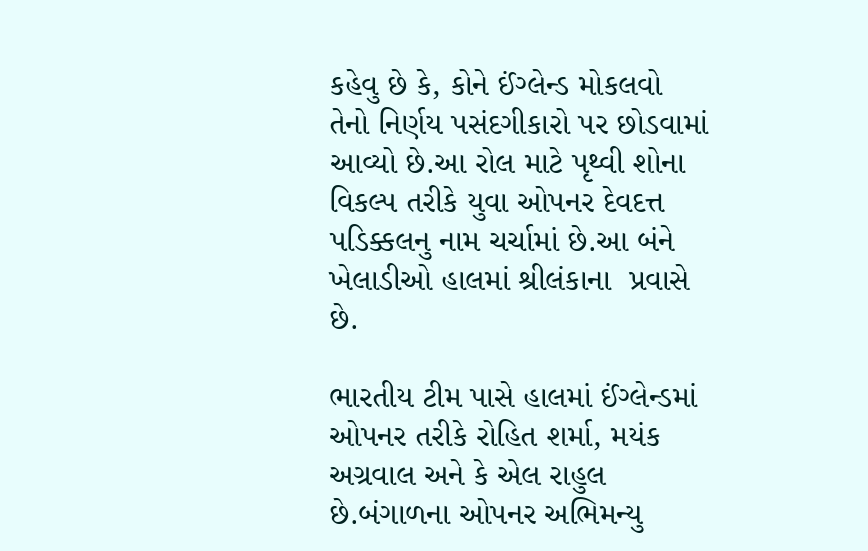કહેવુ છે કે, કોને ઈંગ્લેન્ડ મોકલવો તેનો નિર્ણય પસંદગીકારો પર છોડવામાં આવ્યો છે.આ રોલ માટે પૃથ્વી શોના વિકલ્પ તરીકે યુવા ઓપનર દેવદત્ત પડિક્કલનુ નામ ચર્ચામાં છે.આ બંને ખેલાડીઓ હાલમાં શ્રીલંકાના  પ્રવાસે છે.

ભારતીય ટીમ પાસે હાલમાં ઈંગ્લેન્ડમાં ઓપનર તરીકે રોહિત શર્મા, મયંક અગ્રવાલ અને કે એલ રાહુલ છે.બંગાળના ઓપનર અભિમન્યુ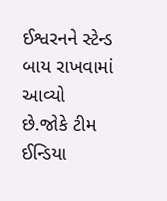ઈશ્વરનને સ્ટેન્ડ બાય રાખવામાં આવ્યો છે.જોકે ટીમ ઈન્ડિયા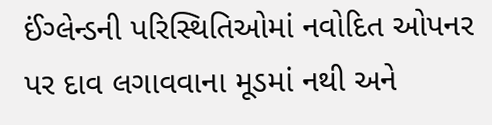ઈંગ્લેન્ડની પરિસ્થિતિઓમાં નવોદિત ઓપનર પર દાવ લગાવવાના મૂડમાં નથી અને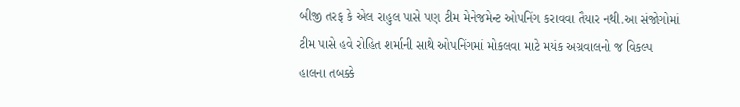બીજી તરફ કે એલ રાહુલ પાસે પણ ટીમ મેનેજમેન્ટ ઓપનિંગ કરાવવા તૈયાર નથી.આ સંજોગોમાં ટીમ પાસે હવે રોહિત શર્માની સાથે ઓપનિંગમાં મોકલવા માટે મયંક અગ્રવાલનો જ વિકલ્પ હાલના તબક્કે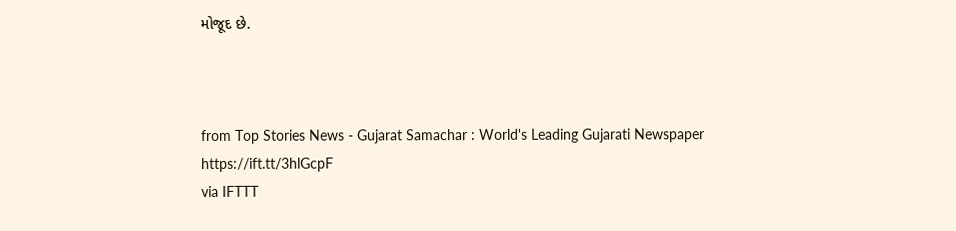મોજૂદ છે.



from Top Stories News - Gujarat Samachar : World's Leading Gujarati Newspaper https://ift.tt/3hlGcpF
via IFTTT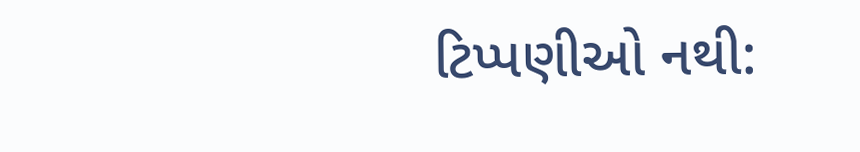ટિપ્પણીઓ નથી: